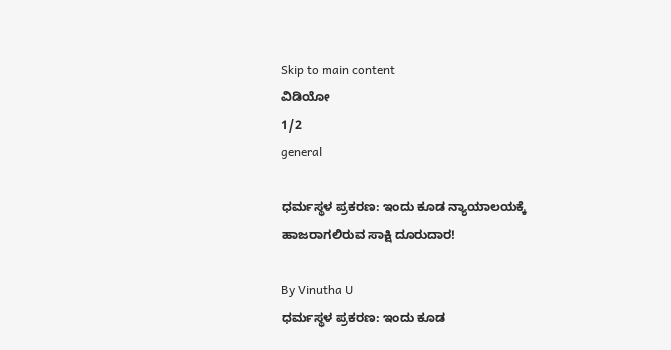Skip to main content
ವಿಡಿಯೋ
1/2
general

ಧರ್ಮಸ್ಥಳ ಪ್ರಕರಣ: ಇಂದು ಕೂಡ ನ್ಯಾಯಾಲಯಕ್ಕೆ ಹಾಜರಾಗಲಿರುವ ಸಾಕ್ಷಿ ದೂರುದಾರ!

By Vinutha U
ಧರ್ಮಸ್ಥಳ ಪ್ರಕರಣ: ಇಂದು ಕೂಡ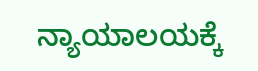ನ್ಯಾಯಾಲಯಕ್ಕೆ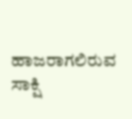ಹಾಜರಾಗಲಿರುವ ಸಾಕ್ಷಿ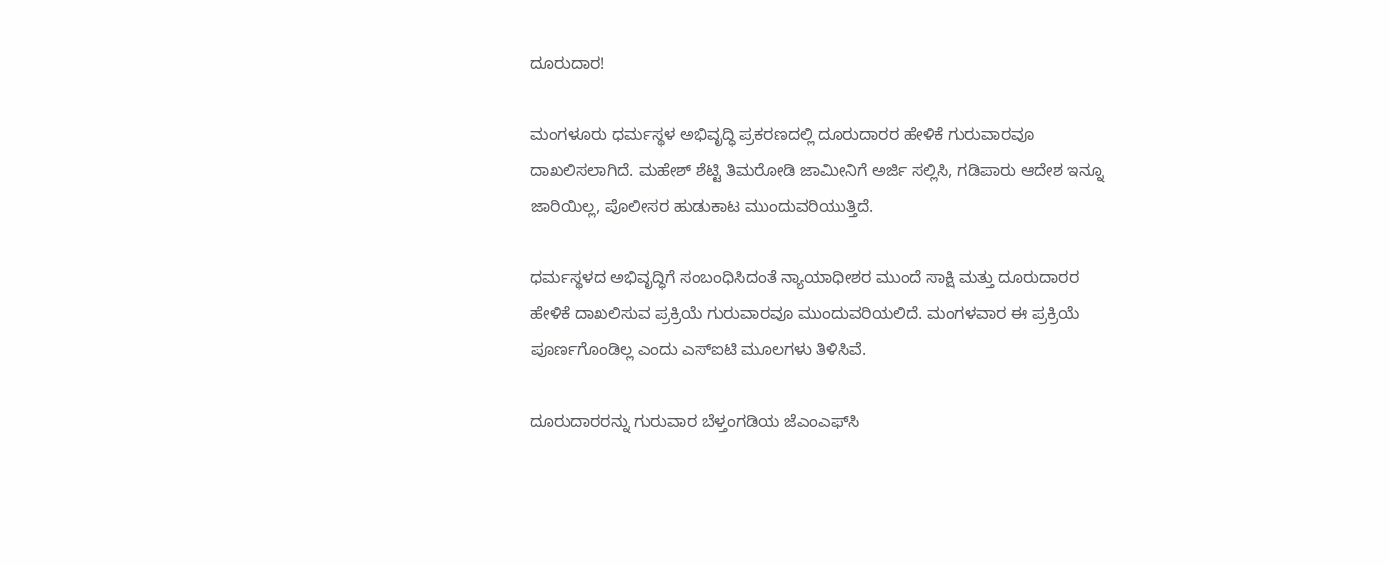ದೂರುದಾರ!

ಮಂಗಳೂರು ಧರ್ಮಸ್ಥಳ ಅಭಿವೃದ್ಧಿ ಪ್ರಕರಣದಲ್ಲಿ ದೂರುದಾರರ ಹೇಳಿಕೆ ಗುರುವಾರವೂ ದಾಖಲಿಸಲಾಗಿದೆ. ಮಹೇಶ್ ಶೆಟ್ಟಿ ತಿಮರೋಡಿ ಜಾಮೀನಿಗೆ ಅರ್ಜಿ ಸಲ್ಲಿಸಿ, ಗಡಿಪಾರು ಆದೇಶ ಇನ್ನೂ ಜಾರಿಯಿಲ್ಲ, ಪೊಲೀಸರ ಹುಡುಕಾಟ ಮುಂದುವರಿಯುತ್ತಿದೆ.

ಧರ್ಮಸ್ಥಳದ ಅಭಿವೃದ್ಧಿಗೆ ಸಂಬಂಧಿಸಿದಂತೆ ನ್ಯಾಯಾಧೀಶರ ಮುಂದೆ ಸಾಕ್ಷಿ ಮತ್ತು ದೂರುದಾರರ ಹೇಳಿಕೆ ದಾಖಲಿಸುವ ಪ್ರಕ್ರಿಯೆ ಗುರುವಾರವೂ ಮುಂದುವರಿಯಲಿದೆ. ಮಂಗಳವಾರ ಈ ಪ್ರಕ್ರಿಯೆ ಪೂರ್ಣಗೊಂಡಿಲ್ಲ ಎಂದು ಎಸ್‌ಐಟಿ ಮೂಲಗಳು ತಿಳಿಸಿವೆ.

ದೂರುದಾರರನ್ನು ಗುರುವಾರ ಬೆಳ್ತಂಗಡಿಯ ಜೆಎಂಎಫ್‌ಸಿ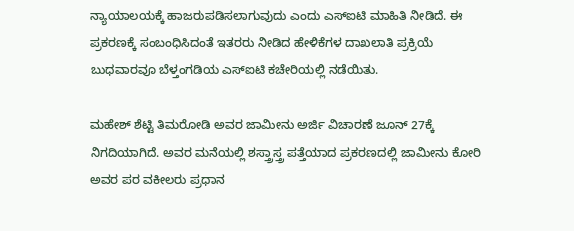ನ್ಯಾಯಾಲಯಕ್ಕೆ ಹಾಜರುಪಡಿಸಲಾಗುವುದು ಎಂದು ಎಸ್‌ಐಟಿ ಮಾಹಿತಿ ನೀಡಿದೆ. ಈ ಪ್ರಕರಣಕ್ಕೆ ಸಂಬಂಧಿಸಿದಂತೆ ಇತರರು ನೀಡಿದ ಹೇಳಿಕೆಗಳ ದಾಖಲಾತಿ ಪ್ರಕ್ರಿಯೆ ಬುಧವಾರವೂ ಬೆಳ್ತಂಗಡಿಯ ಎಸ್‌ಐಟಿ ಕಚೇರಿಯಲ್ಲಿ ನಡೆಯಿತು.

ಮಹೇಶ್ ಶೆಟ್ಟಿ ತಿಮರೋಡಿ ಅವರ ಜಾಮೀನು ಅರ್ಜಿ ವಿಚಾರಣೆ ಜೂನ್ 27ಕ್ಕೆ ನಿಗದಿಯಾಗಿದೆ. ಅವರ ಮನೆಯಲ್ಲಿ ಶಸ್ತ್ರಾಸ್ತ್ರ ಪತ್ತೆಯಾದ ಪ್ರಕರಣದಲ್ಲಿ ಜಾಮೀನು ಕೋರಿ ಅವರ ಪರ ವಕೀಲರು ಪ್ರಧಾನ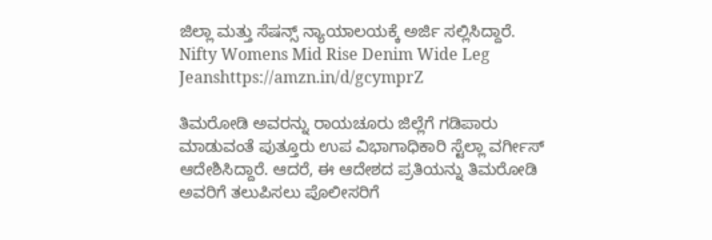ಜಿಲ್ಲಾ ಮತ್ತು ಸೆಷನ್ಸ್ ನ್ಯಾಯಾಲಯಕ್ಕೆ ಅರ್ಜಿ ಸಲ್ಲಿಸಿದ್ದಾರೆ. Nifty Womens Mid Rise Denim Wide Leg Jeanshttps://amzn.in/d/gcymprZ

ತಿಮರೋಡಿ ಅವರನ್ನು ರಾಯಚೂರು ಜಿಲ್ಲೆಗೆ ಗಡಿಪಾರು ಮಾಡುವಂತೆ ಪುತ್ತೂರು ಉಪ ವಿಭಾಗಾಧಿಕಾರಿ ಸ್ಟೆಲ್ಲಾ ವರ್ಗೀಸ್ ಆದೇಶಿಸಿದ್ದಾರೆ. ಆದರೆ, ಈ ಆದೇಶದ ಪ್ರತಿಯನ್ನು ತಿಮರೋಡಿ ಅವರಿಗೆ ತಲುಪಿಸಲು ಪೊಲೀಸರಿಗೆ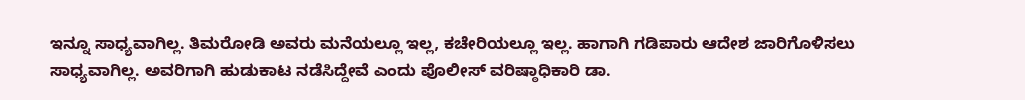ಇನ್ನೂ ಸಾಧ್ಯವಾಗಿಲ್ಲ. ತಿಮರೋಡಿ ಅವರು ಮನೆಯಲ್ಲೂ ಇಲ್ಲ, ಕಚೇರಿಯಲ್ಲೂ ಇಲ್ಲ. ಹಾಗಾಗಿ ಗಡಿಪಾರು ಆದೇಶ ಜಾರಿಗೊಳಿಸಲು ಸಾಧ್ಯವಾಗಿಲ್ಲ. ಅವರಿಗಾಗಿ ಹುಡುಕಾಟ ನಡೆಸಿದ್ದೇವೆ ಎಂದು ಪೊಲೀಸ್ ವರಿಷ್ಠಾಧಿಕಾರಿ ಡಾ.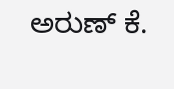ಅರುಣ್ ಕೆ.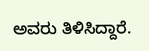ಅವರು ತಿಳಿಸಿದ್ದಾರೆ.